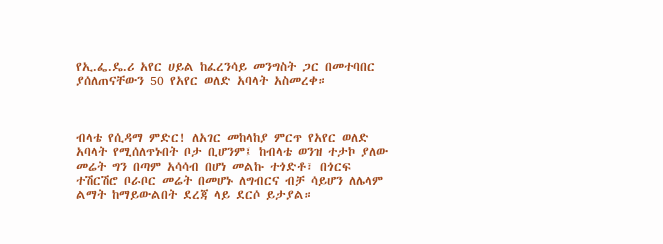የኢ.ፌ.ዴ.ሪ አየር ሀይል ከፈረንሳይ መንግስት ጋር በመተባበር ያሰለጠናቸውን 50 የአየር ወለድ አባላት አስመረቀ።



ብላቴ የሲዳማ ምድር! ለአገር መከላከያ ምርጥ የአየር ወለድ አባላት የሚሰለጥኑበት ቦታ ቢሆንም፤ ከብላቴ ወንዝ ተታኮ ያለው መሬት ግን በጣም አሳሳብ በሆነ መልኩ ተጎድቶ፣ በጎርፍ ተሽርሽሮ ቦራቦር መሬት በመሆኑ ለግብርና ብቻ ሳይሆን ለሌላም ልማት ከማይውልበት ደረጃ ላይ ደርሶ ይታያል።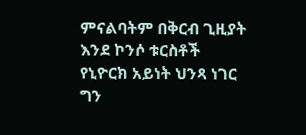ምናልባትም በቅርብ ጊዚያት እንደ ኮንሶ ቱርስቶች የኒዮርክ አይነት ህንጻ ነገር ግን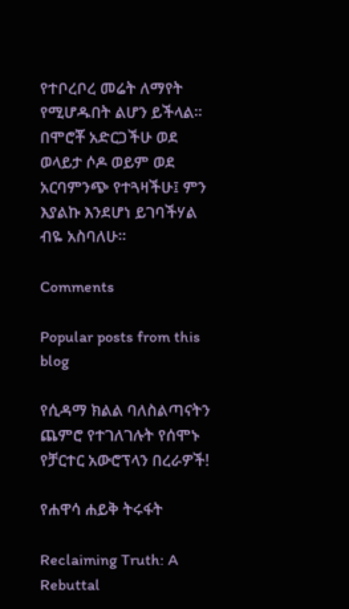የተቦረቦረ መሬት ለማየት የሚሆዱበት ልሆን ይችላል። በሞሮቾ አድርጋችሁ ወደ ወላይታ ሶዶ ወይም ወደ አርባምንጭ የተጓዛችሁ፤ ምን እያልኩ እንደሆነ ይገባችሃል ብዬ አስባለሁ።

Comments

Popular posts from this blog

የሲዳማ ክልል ባለስልጣናትን ጨምሮ የተገለገሉት የሰሞኑ የቻርተር አውሮፕላን በረራዎች!

የሐዋሳ ሐይቅ ትሩፋት

Reclaiming Truth: A Rebuttal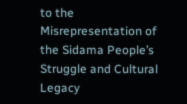to the Misrepresentation of the Sidama People’s Struggle and Cultural Legacy